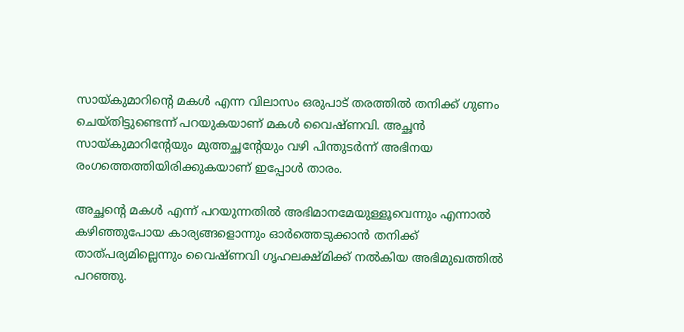സായ്കുമാറിന്റെ മകള്‍ എന്ന വിലാസം ഒരുപാട് തരത്തില്‍ തനിക്ക് ഗുണം ചെയ്തിട്ടുണ്ടെന്ന് പറയുകയാണ് മകള്‍ വൈഷ്ണവി. അച്ഛന്‍ സായ്കുമാറിന്റേയും മുത്തച്ഛന്റേയും വഴി പിന്തുടര്‍ന്ന് അഭിനയ രംഗത്തെത്തിയിരിക്കുകയാണ് ഇപ്പോള്‍ താരം.

അച്ഛന്റെ മകള്‍ എന്ന് പറയുന്നതില്‍ അഭിമാനമേയുള്ളൂവെന്നും എന്നാല്‍ കഴിഞ്ഞുപോയ കാര്യങ്ങളൊന്നും ഓര്‍ത്തെടുക്കാന്‍ തനിക്ക് താത്പര്യമില്ലെന്നും വൈഷ്ണവി ഗൃഹലക്ഷ്മിക്ക് നല്‍കിയ അഭിമുഖത്തില്‍ പറഞ്ഞു.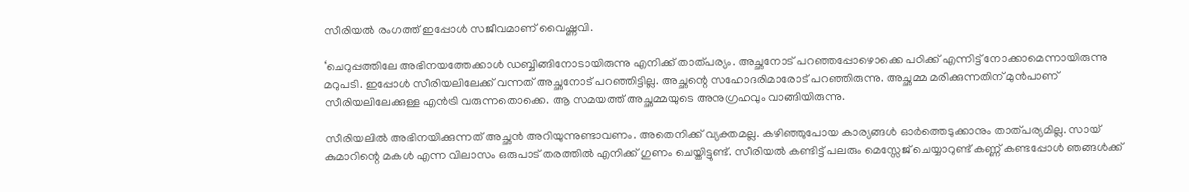സീരിയല്‍ രംഗത്ത് ഇപ്പോള്‍ സജീവമാണ് വൈഷ്ണവി.

‘ചെറുപ്പത്തിലേ അഭിനയത്തേക്കാള്‍ ഡബ്ബിങ്ങിനോടായിരുന്നു എനിക്ക് താത്പര്യം. അച്ഛനോട് പറഞ്ഞപ്പോഴൊക്കെ പഠിക്ക് എന്നിട്ട് നോക്കാമെന്നായിരുന്നു മറുപടി. ഇപ്പോള്‍ സീരിയലിലേക്ക് വന്നത് അച്ഛനോട് പറഞ്ഞിട്ടില്ല. അച്ഛന്റെ സഹോദരിമാരോട് പറഞ്ഞിരുന്നു. അച്ഛമ്മ മരിക്കുന്നതിന് മുന്‍പാണ് സീരിയലിലേക്കുള്ള എന്‍ട്രി വരുന്നതൊക്കെ. ആ സമയത്ത് അച്ഛമ്മയുടെ അനുഗ്രഹവും വാങ്ങിയിരുന്നു.

സീരിയലില്‍ അഭിനയിക്കുന്നത് അച്ഛന്‍ അറിയുന്നുണ്ടാവണം. അതെനിക്ക് വ്യക്തമല്ല. കഴിഞ്ഞുപോയ കാര്യങ്ങള്‍ ഓര്‍ത്തെടുക്കാനും താത്പര്യമില്ല. സായ് കുമാറിന്റെ മകള്‍ എന്ന വിലാസം ഒരുപാട് തരത്തില്‍ എനിക്ക് ഗുണം ചെയ്തിട്ടുണ്ട്. സീരിയല്‍ കണ്ടിട്ട് പലരും മെസ്സേജ് ചെയ്യാറുണ്ട് കണ്ണ് കണ്ടപ്പോള്‍ ഞങ്ങള്‍ക്ക്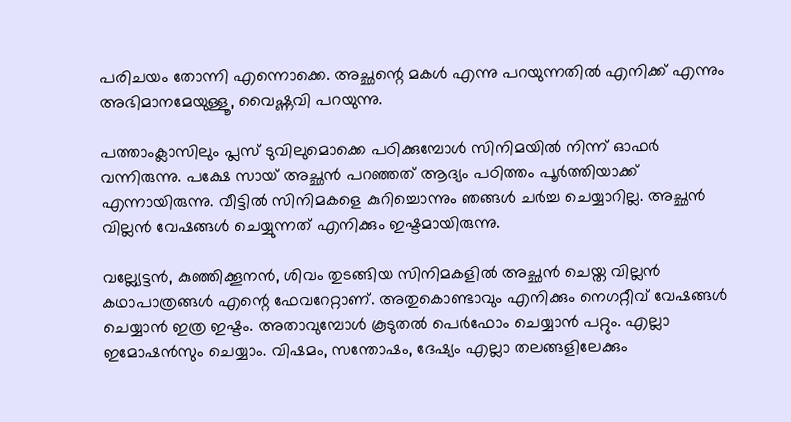പരിചയം തോന്നി എന്നൊക്കെ. അച്ഛന്റെ മകള്‍ എന്നു പറയുന്നതില്‍ എനിക്ക് എന്നും അഭിമാനമേയുള്ളൂ, വൈഷ്ണവി പറയുന്നു.

പത്താംക്ലാസിലും പ്ലസ് ടുവിലുമൊക്കെ പഠിക്കുമ്പോള്‍ സിനിമയില്‍ നിന്ന് ഓഫര്‍ വന്നിരുന്നു. പക്ഷേ സായ് അച്ഛന്‍ പറഞ്ഞത് ആദ്യം പഠിത്തം പൂര്‍ത്തിയാക്ക് എന്നായിരുന്നു. വീട്ടില്‍ സിനിമകളെ കുറിച്ചൊന്നും ഞങ്ങള്‍ ചര്‍ച്ച ചെയ്യാറില്ല. അച്ഛന്‍ വില്ലന്‍ വേഷങ്ങള്‍ ചെയ്യുന്നത് എനിക്കും ഇഷ്ടമായിരുന്നു.

വല്ല്യേട്ടന്‍, കുഞ്ഞിക്കൂനന്‍, ശിവം തുടങ്ങിയ സിനിമകളില്‍ അച്ഛന്‍ ചെയ്ത വില്ലന്‍ കഥാപാത്രങ്ങള്‍ എന്റെ ഫേവറേറ്റാണ്. അതുകൊണ്ടാവും എനിക്കും നെഗറ്റീവ് വേഷങ്ങള്‍ ചെയ്യാന്‍ ഇത്ര ഇഷ്ടം. അതാവുമ്പോള്‍ കൂടുതല്‍ പെര്‍ഫോം ചെയ്യാന്‍ പറ്റും. എല്ലാ ഇമോഷന്‍സും ചെയ്യാം. വിഷമം, സന്തോഷം, ദേഷ്യം എല്ലാ തലങ്ങളിലേക്കും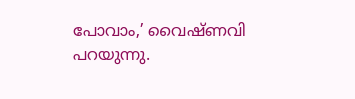പോവാം,’ വൈഷ്ണവി പറയുന്നു.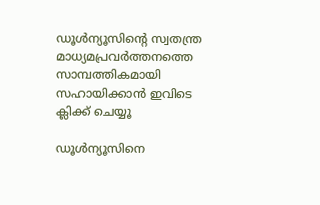ഡൂള്‍ന്യൂസിന്റെ സ്വതന്ത്ര മാധ്യമപ്രവര്‍ത്തനത്തെ സാമ്പത്തികമായി സഹായിക്കാന്‍ ഇവിടെ ക്ലിക്ക് ചെയ്യൂ

ഡൂള്‍ന്യൂസിനെ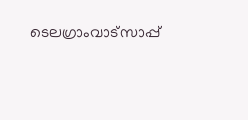ടെലഗ്രാംവാട്‌സാപ്പ്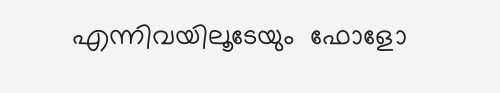എന്നിവയിലൂടേയും  ഫോളോ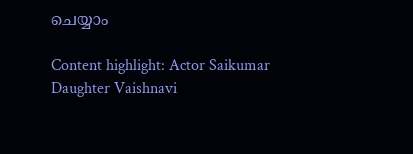ചെയ്യാം

Content highlight: Actor Saikumar Daughter Vaishnavi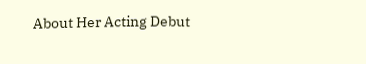About Her Acting Debut